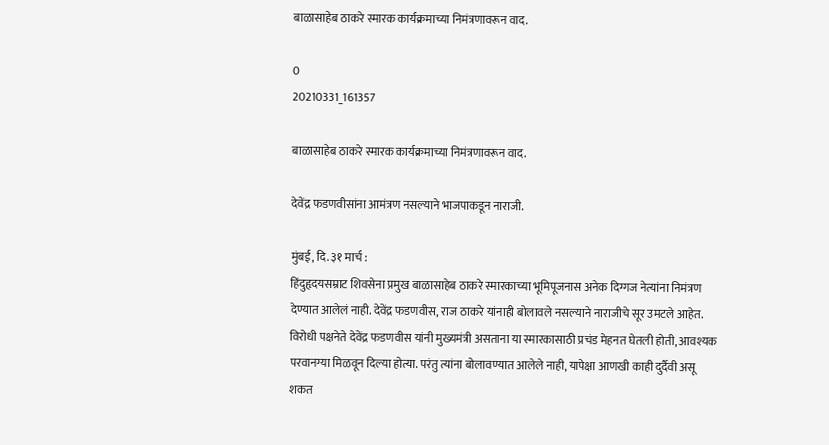बाळासाहेब ठाकरे स्मारक कार्यक्रमाच्या निमंत्रणावरून वाद.

0
20210331_161357

बाळासाहेब ठाकरे स्मारक कार्यक्रमाच्या निमंत्रणावरून वाद.

देवेंद्र फडणवीसांना आमंत्रण नसल्याने भाजपाकडून नाराजी.

मुंबई, दि. ३१ मार्च :
हिंदुहृदयसम्राट शिवसेना प्रमुख बाळासाहेब ठाकरे स्मारकाच्या भूमिपूजनास अनेक दिग्गज नेत्यांना निमंत्रण देण्यात आलेलं नाही. देवेंद्र फडणवीस, राज ठाकरे यांनाही बोलावले नसल्याने नाराजीचे सूर उमटले आहेत.
विरोधी पक्षनेते देवेंद्र फडणवीस यांनी मुख्यमंत्री असताना या स्मारकासाठी प्रचंड मेहनत घेतली होती, आवश्यक परवानग्या मिळवून दिल्या होत्या. परंतु त्यांना बोलावण्यात आलेले नाही, यापेक्षा आणखी काही दुर्दैवी असू शकत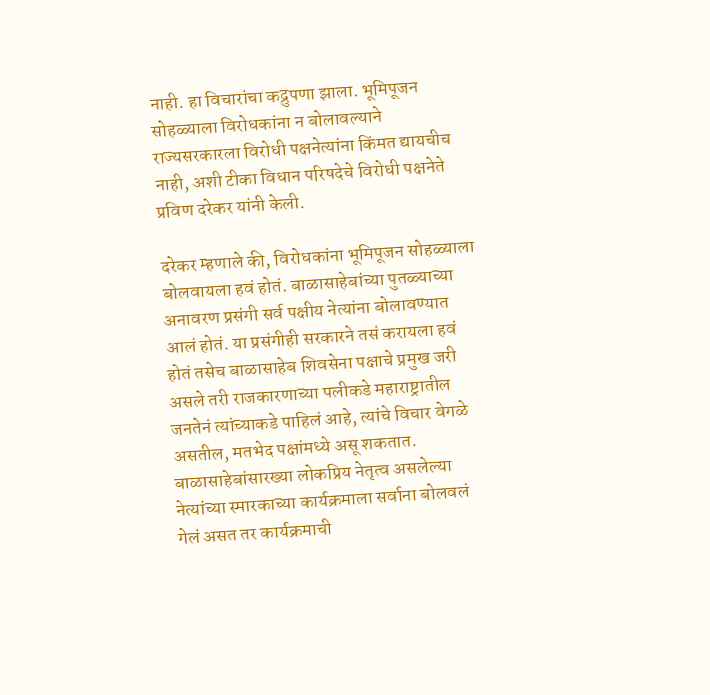नाही. हा विचारांचा कद्रुपणा झाला. भूमिपूजन सोहळ्याला विरोधकांना न बोलावल्याने राज्यसरकारला विरोधी पक्षनेत्यांना किंमत द्यायचीच नाही, अशी टीका विधान परिषदेचे विरोधी पक्षनेते प्रविण दरेकर यांनी केली.

दरेकर म्हणाले की, विरोधकांना भूमिपूजन सोहळ्याला बोलवायला हवं होतं. बाळासाहेबांच्या पुतळ्याच्या अनावरण प्रसंगी सर्व पक्षीय नेत्यांना बोलावण्यात आलं होतं. या प्रसंगीही सरकारने तसं करायला हवं होतं तसेच बाळासाहेब शिवसेना पक्षाचे प्रमुख जरी असले तरी राजकारणाच्या पलीकडे महाराष्ट्रातील जनतेनं त्यांच्याकडे पाहिलं आहे, त्यांचे विचार वेगळे असतील, मतभेद पक्षांमध्ये असू शकतात. बाळासाहेबांसारख्या लोकप्रिय नेतृत्व असलेल्या नेत्यांच्या स्मारकाच्या कार्यक्रमाला सर्वाना बोलवलं गेलं असत तर कार्यक्रमाची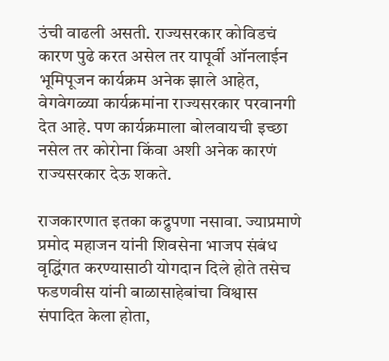उंची वाढली असती. राज्यसरकार कोविडचं कारण पुढे करत असेल तर यापूर्वी ऑनलाईन भूमिपूजन कार्यक्रम अनेक झाले आहेत, वेगवेगळ्या कार्यक्रमांना राज्यसरकार परवानगी देत आहे. पण कार्यक्रमाला बोलवायची इच्छा नसेल तर कोरोना किंवा अशी अनेक कारणं राज्यसरकार देऊ शकते.

राजकारणात इतका कद्रुपणा नसावा. ज्याप्रमाणे प्रमोद महाजन यांनी शिवसेना भाजप संबंध वृद्धिंगत करण्यासाठी योगदान दिले होते तसेच फडणवीस यांनी बाळासाहेबांचा विश्वास संपादित केला होता,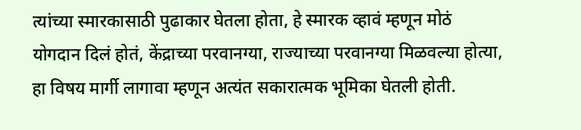त्यांच्या स्मारकासाठी पुढाकार घेतला होता, हे स्मारक व्हावं म्हणून मोठं योगदान दिलं होतं, केंद्राच्या परवानग्या, राज्याच्या परवानग्या मिळवल्या होत्या, हा विषय मार्गी लागावा म्हणून अत्यंत सकारात्मक भूमिका घेतली होती.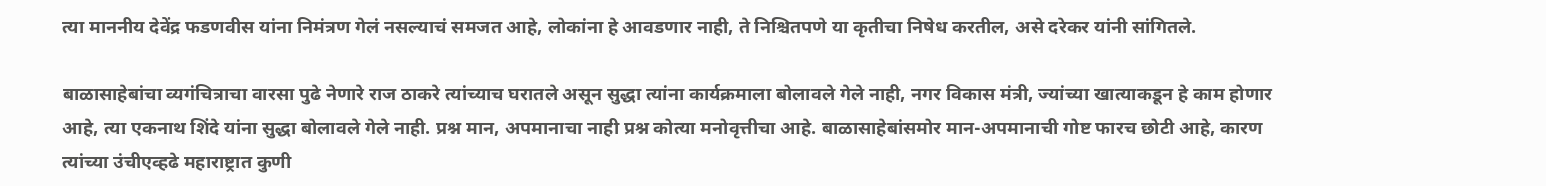त्या माननीय देवेंद्र फडणवीस यांना निमंत्रण गेलं नसल्याचं समजत आहे, लोकांना हे आवडणार नाही, ते निश्चितपणे या कृतीचा निषेध करतील, असे दरेकर यांनी सांगितले.

बाळासाहेबांचा व्यगंचित्राचा वारसा पुढे नेणारे राज ठाकरे त्यांच्याच घरातले असून सुद्धा त्यांना कार्यक्रमाला बोलावले गेले नाही, नगर विकास मंत्री, ज्यांच्या खात्याकडून हे काम होणार आहे, त्या एकनाथ शिंदे यांना सुद्धा बोलावले गेले नाही. प्रश्न मान, अपमानाचा नाही प्रश्न कोत्या मनोवृत्तीचा आहे. बाळासाहेबांसमोर मान-अपमानाची गोष्ट फारच छोटी आहे, कारण त्यांच्या उंचीएव्हढे महाराष्ट्रात कुणी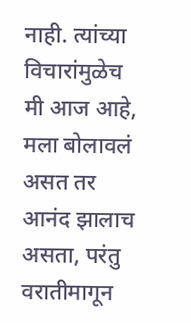नाही. त्यांच्या विचारांमुळेच मी आज आहे, मला बोलावलं असत तर आनंद झालाच असता, परंतु वरातीमागून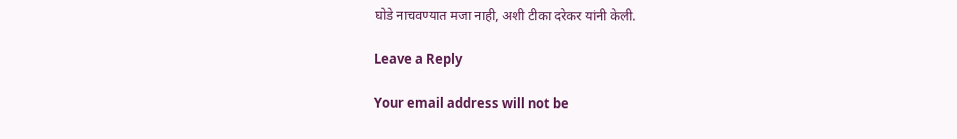घोडे नाचवण्यात मजा नाही, अशी टीका दरेकर यांनी केली.

Leave a Reply

Your email address will not be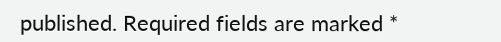published. Required fields are marked *